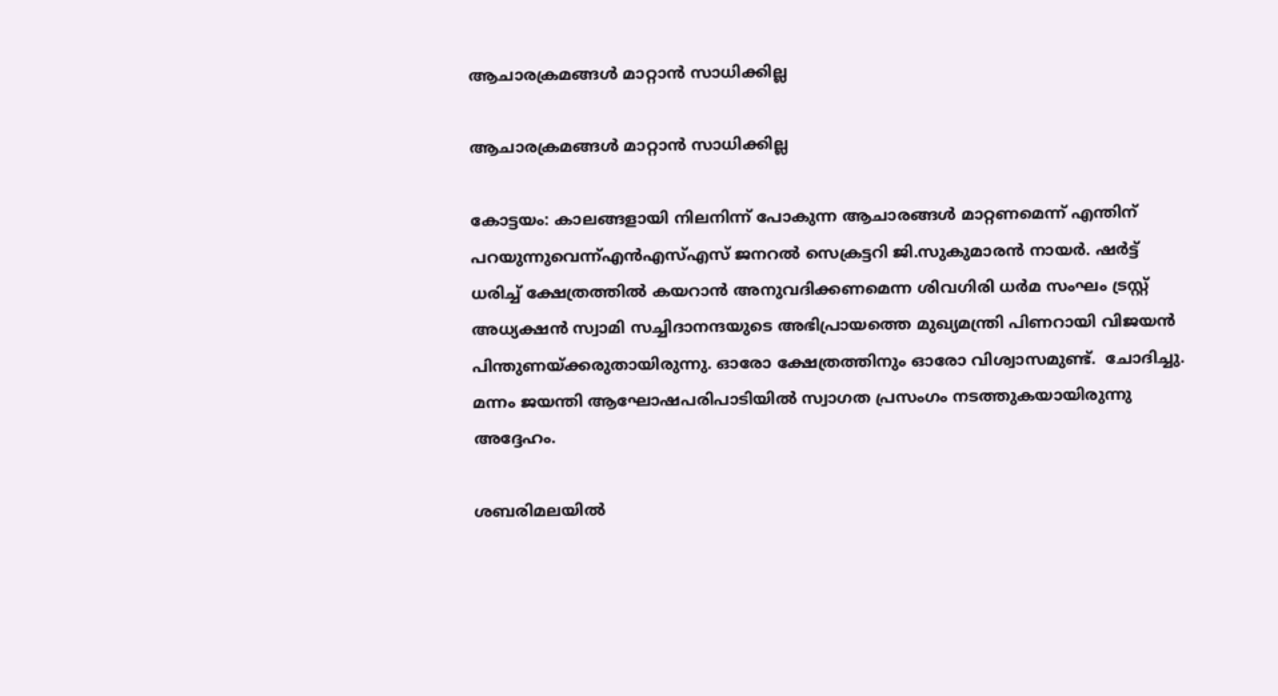ആചാരക്രമങ്ങള്‍ മാറ്റാന്‍ സാധിക്കില്ല

ആചാരക്രമങ്ങള്‍ മാറ്റാന്‍ സാധിക്കില്ല

കോട്ടയം: കാലങ്ങളായി നിലനിന്ന് പോകുന്ന ആചാരങ്ങള്‍ മാറ്റണമെന്ന് എന്തിന് പറയുന്നുവെന്ന്എന്‍എസ്എസ് ജനറല്‍ സെക്രട്ടറി ജി.സുകുമാരന്‍ നായര്‍. ഷര്‍ട്ട് ധരിച്ച് ക്ഷേത്രത്തില്‍ കയറാന്‍ അനുവദിക്കണമെന്ന ശിവഗിരി ധര്‍മ സംഘം ട്രസ്റ്റ് അധ്യക്ഷന്‍ സ്വാമി സച്ചിദാനന്ദയുടെ അഭിപ്രായത്തെ മുഖ്യമന്ത്രി പിണറായി വിജയന്‍ പിന്തുണയ്ക്കരുതായിരുന്നു. ഓരോ ക്ഷേത്രത്തിനും ഓരോ വിശ്വാസമുണ്ട്.  ചോദിച്ചു. മന്നം ജയന്തി ആഘോഷപരിപാടിയില്‍ സ്വാഗത പ്രസംഗം നടത്തുകയായിരുന്നു അദ്ദേഹം.

ശബരിമലയില്‍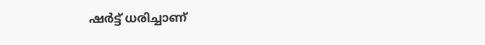ഷര്‍ട്ട് ധരിച്ചാണ്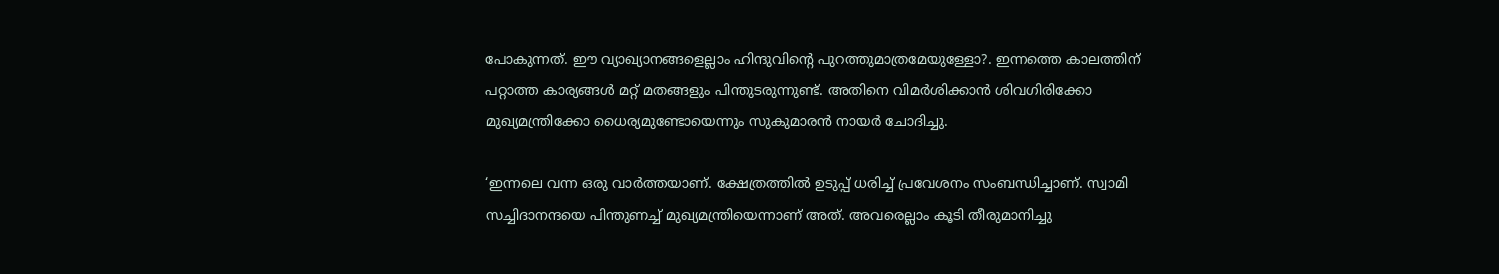പോകുന്നത്. ഈ വ്യാഖ്യാനങ്ങളെല്ലാം ഹിന്ദുവിന്റെ പുറത്തുമാത്രമേയുള്ളോ?. ഇന്നത്തെ കാലത്തിന് പറ്റാത്ത കാര്യങ്ങള്‍ മറ്റ് മതങ്ങളും പിന്തുടരുന്നുണ്ട്. അതിനെ വിമര്‍ശിക്കാന്‍ ശിവഗിരിക്കോ മുഖ്യമന്ത്രിക്കോ ധൈര്യമുണ്ടോയെന്നും സുകുമാരന്‍ നായര്‍ ചോദിച്ചു.

‘ഇന്നലെ വന്ന ഒരു വാര്‍ത്തയാണ്. ക്ഷേത്രത്തില്‍ ഉടുപ്പ് ധരിച്ച് പ്രവേശനം സംബന്ധിച്ചാണ്. സ്വാമി സച്ചിദാനന്ദയെ പിന്തുണച്ച് മുഖ്യമന്ത്രിയെന്നാണ് അത്. അവരെല്ലാം കൂടി തീരുമാനിച്ചു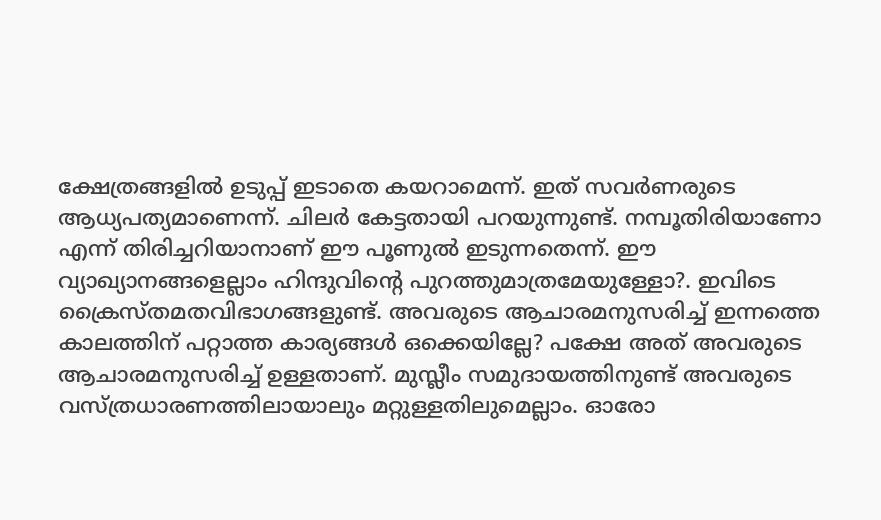ക്ഷേത്രങ്ങളില്‍ ഉടുപ്പ് ഇടാതെ കയറാമെന്ന്. ഇത് സവര്‍ണരുടെ ആധ്യപത്യമാണെന്ന്. ചിലര്‍ കേട്ടതായി പറയുന്നുണ്ട്. നമ്പൂതിരിയാണോ എന്ന് തിരിച്ചറിയാനാണ് ഈ പൂണുല്‍ ഇടുന്നതെന്ന്. ഈ വ്യാഖ്യാനങ്ങളെല്ലാം ഹിന്ദുവിന്റെ പുറത്തുമാത്രമേയുള്ളോ?. ഇവിടെ ക്രൈസ്തമതവിഭാഗങ്ങളുണ്ട്. അവരുടെ ആചാരമനുസരിച്ച് ഇന്നത്തെ കാലത്തിന് പറ്റാത്ത കാര്യങ്ങള്‍ ഒക്കെയില്ലേ? പക്ഷേ അത് അവരുടെ ആചാരമനുസരിച്ച് ഉള്ളതാണ്. മുസ്ലീം സമുദായത്തിനുണ്ട് അവരുടെ വസ്ത്രധാരണത്തിലായാലും മറ്റുള്ളതിലുമെല്ലാം. ഓരോ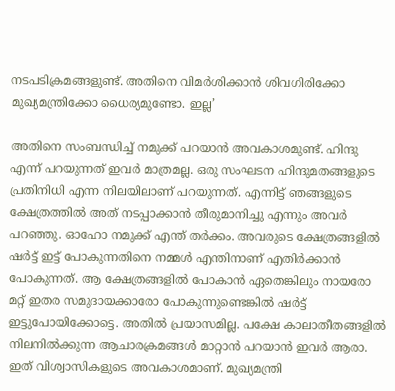നടപടിക്രമങ്ങളുണ്ട്. അതിനെ വിമര്‍ശിക്കാന്‍ ശിവഗിരിക്കോ മുഖ്യമന്ത്രിക്കോ ധൈര്യമുണ്ടോ. ഇല്ല’

അതിനെ സംബന്ധിച്ച് നമുക്ക് പറയാന്‍ അവകാശമുണ്ട്. ഹിന്ദു എന്ന് പറയുന്നത് ഇവര്‍ മാത്രമല്ല. ഒരു സംഘടന ഹിന്ദുമതങ്ങളുടെ പ്രതിനിധി എന്ന നിലയിലാണ് പറയുന്നത്. എന്നിട്ട് ഞങ്ങളുടെ ക്ഷേത്രത്തില്‍ അത് നടപ്പാക്കാന്‍ തീരുമാനിച്ചു എന്നും അവര്‍ പറഞ്ഞു. ഓഹോ നമുക്ക് എന്ത് തര്‍ക്കം. അവരുടെ ക്ഷേത്രങ്ങളില്‍ ഷര്‍ട്ട് ഇട്ട് പോകുന്നതിനെ നമ്മള്‍ എന്തിനാണ് എതിര്‍ക്കാന്‍ പോകുന്നത്. ആ ക്ഷേത്രങ്ങളില്‍ പോകാന്‍ ഏതെങ്കിലും നായരോ മറ്റ് ഇതര സമുദായക്കാരോ പോകുന്നുണ്ടെങ്കില്‍ ഷര്‍ട്ട് ഇട്ടുപോയിക്കോട്ടെ. അതില്‍ പ്രയാസമില്ല. പക്ഷേ കാലാതീതങ്ങളില്‍ നിലനില്‍ക്കുന്ന ആചാരക്രമങ്ങള്‍ മാറ്റാന്‍ പറയാന്‍ ഇവര്‍ ആരാ. ഇത് വിശ്വാസികളുടെ അവകാശമാണ്. മുഖ്യമന്ത്രി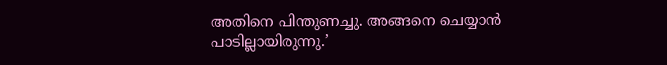അതിനെ പിന്തുണച്ചു. അങ്ങനെ ചെയ്യാന്‍ പാടില്ലായിരുന്നു.’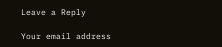Leave a Reply

Your email address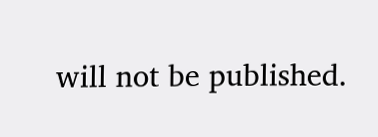will not be published.